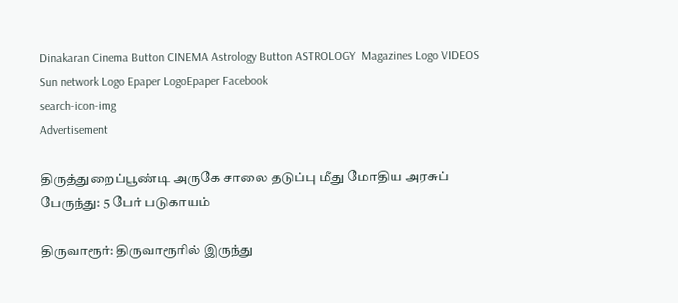Dinakaran Cinema Button CINEMA Astrology Button ASTROLOGY  Magazines Logo VIDEOS Sun network Logo Epaper LogoEpaper Facebook
search-icon-img
Advertisement

திருத்துறைப்பூண்டி அருகே சாலை தடுப்பு மீது மோதிய அரசுப் பேருந்து: 5 பேர் படுகாயம்

திருவாரூர்: திருவாரூரில் இருந்து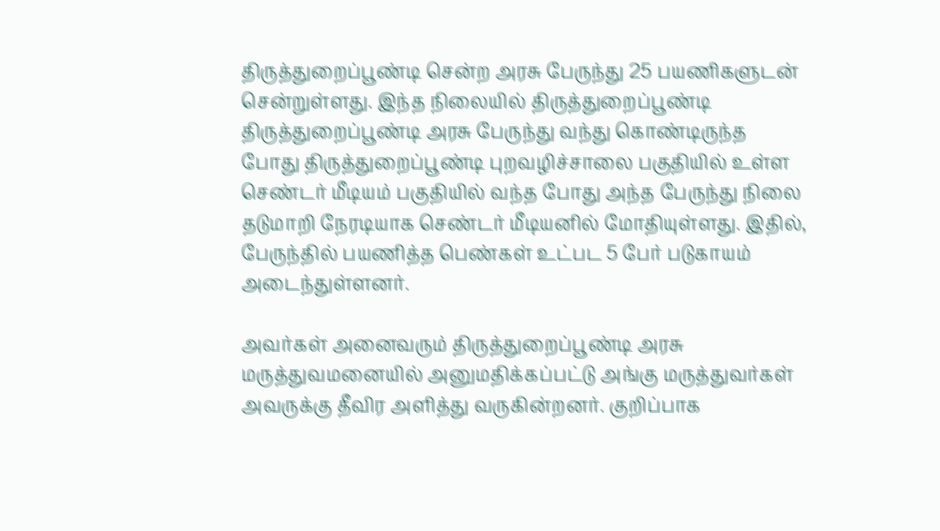திருத்துறைப்பூண்டி சென்ற அரசு பேருந்து 25 பயணிகளுடன் சென்றுள்ளது. இந்த நிலையில் திருத்துறைப்பூண்டி திருத்துறைப்பூண்டி அரசு பேருந்து வந்து கொண்டிருந்த போது திருத்துறைப்பூண்டி புறவழிச்சாலை பகுதியில் உள்ள செண்டர் மீடியம் பகுதியில் வந்த போது அந்த பேருந்து நிலை தடுமாறி நேரடியாக செண்டர் மீடியனில் மோதியுள்ளது. இதில், பேருந்தில் பயணித்த பெண்கள் உட்பட 5 பேர் படுகாயம் அடைந்துள்ளனர்.

அவர்கள் அனைவரும் திருத்துறைப்பூண்டி அரசு மருத்துவமனையில் அனுமதிக்கப்பட்டு அங்கு மருத்துவர்கள் அவருக்கு தீவிர அளித்து வருகின்றனர். குறிப்பாக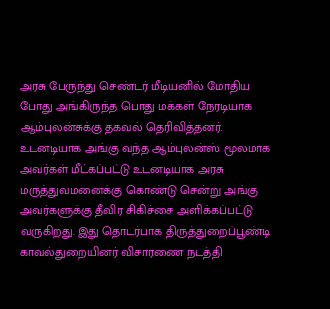அரசு பேருந்து செண்டர் மீடியனில் மோதிய போது அங்கிருந்த பொது மக்கள் நேரடியாக ஆம்புலன்சுக்கு தகவல் தெரிவித்தனர். உடனடியாக அங்கு வந்த ஆம்புலன்ஸ் மூலமாக அவர்கள் மீட்கப்பட்டு உடனடியாக அரசு மருத்துவமனைக்கு கொண்டு சென்று அங்கு அவர்களுக்கு தீவிர சிகிச்சை அளிக்கப்பட்டு வருகிறது. இது தொடர்பாக திருத்துறைப்பூண்டி காவல்துறையினர் விசாரணை நடத்தி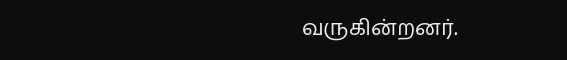வருகின்றனர்.